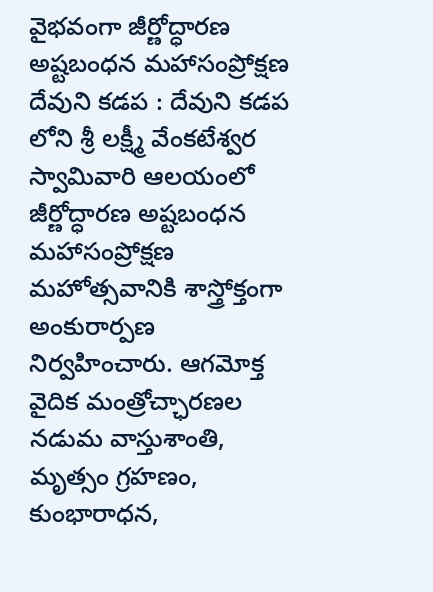వైభవంగా జీర్ణోద్ధారణ అష్టబంధన మహాసంప్రోక్షణ
దేవుని కడప : దేవుని కడప లోని శ్రీ లక్ష్మీ వేంకటేశ్వర స్వామివారి ఆలయంలో జీర్ణోద్ధారణ అష్టబంధన మహాసంప్రోక్షణ మహోత్సవానికి శాస్త్రోక్తంగా అంకురార్పణ నిర్వహించారు. ఆగమోక్త వైదిక మంత్రోచ్ఛారణల నడుమ వాస్తుశాంతి, మృత్సం గ్రహణం, కుంభారాధన,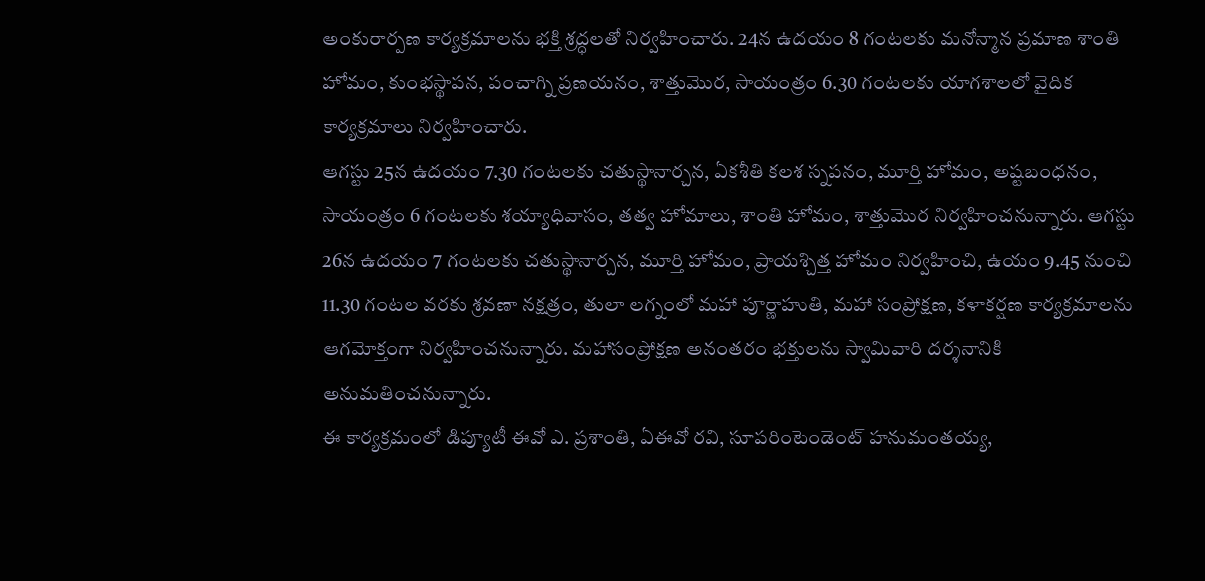అంకురార్పణ కార్యక్రమాలను భక్తి శ్రద్ధలతో నిర్వహించారు. 24న ఉదయం 8 గంటలకు మనోన్మాన ప్రమాణ శాంతి హోమం, కుంభస్థాపన, పంచాగ్ని ప్రణయనం, శాత్తుమొర, సాయంత్రం 6.30 గంటలకు యాగశాలలో వైదిక కార్యక్రమాలు నిర్వహించారు.
ఆగస్టు 25న ఉదయం 7.30 గంటలకు చతుస్థానార్చన, ఏకశీతి కలశ స్నపనం, మూర్తి హోమం, అష్టబంధనం, సాయంత్రం 6 గంటలకు శయ్యాధివాసం, తత్వ హోమాలు, శాంతి హోమం, శాత్తుమొర నిర్వహించనున్నారు. ఆగస్టు 26న ఉదయం 7 గంటలకు చతుస్థానార్చన, మూర్తి హోమం, ప్రాయశ్చిత్త హోమం నిర్వహించి, ఉయం 9.45 నుంచి 11.30 గంటల వరకు శ్రవణా నక్షత్రం, తులా లగ్నంలో మహా పూర్ణాహుతి, మహా సంప్రోక్షణ, కళాకర్షణ కార్యక్రమాలను ఆగమోక్తంగా నిర్వహించనున్నారు. మహాసంప్రోక్షణ అనంతరం భక్తులను స్వామివారి దర్శనానికి అనుమతించనున్నారు.
ఈ కార్యక్రమంలో డిప్యూటీ ఈవో ఎ. ప్రశాంతి, ఏఈవో రవి, సూపరింటెండెంట్ హనుమంతయ్య,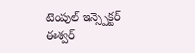టెంపుల్ ఇన్స్పెక్టర్ ఈశ్వర్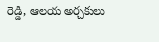రెడ్డి, ఆలయ అర్చకులు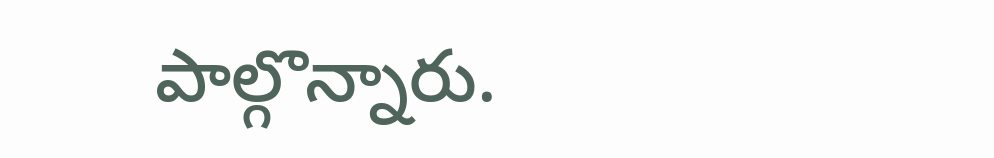పాల్గొన్నారు.